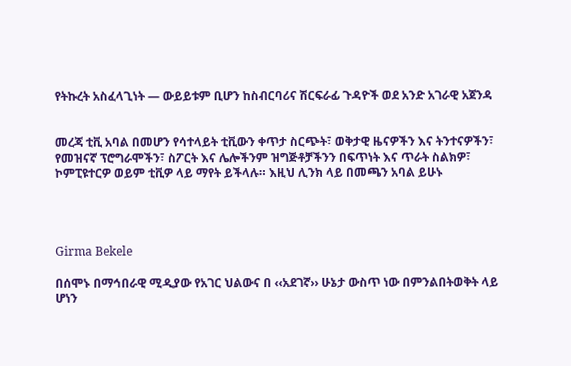የትኩረት አስፈላጊነት — ውይይቱም ቢሆን ከስብርባሪና ሽርፍራፊ ጉዳዮች ወደ አንድ አገራዊ አጀንዳ


መረጃ ቲቪ አባል በመሆን የሳተላይት ቲቪውን ቀጥታ ስርጭት፣ ወቅታዊ ዜናዎችን እና ትንተናዎችን፣ የመዝናኛ ፕሮግራሞችን፣ ስፖርት እና ሌሎችንም ዝግጅቶቻችንን በፍጥነት እና ጥራት ስልክዎ፣ ኮምፒዩተርዎ ወይም ቲቪዎ ላይ ማየት ይችላሉ። እዚህ ሊንክ ላይ በመጫን አባል ይሁኑ




Girma Bekele

በሰሞኑ በማኅበራዊ ሚዲያው የአገር ህልውና በ ‹‹አደገኛ›› ሁኔታ ውስጥ ነው በምንልበትወቅት ላይ ሆነን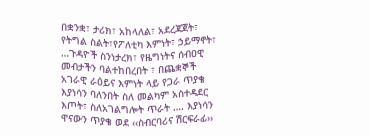በቋንቋ፣ ታሪክ፣ አከላለል፣ አደረጃጀት፣ የትግል ስልት፣የፖለቲካ እምነት፣ ኃይማኖት፣ …ጉዳዮች ስንነታረክ፣ የዜግነትና ሰብዐዊ መብታችን ባልተከበረበት ፣ በጨቋኞች አገራዊ ራዕይና እምነት ላይ የጋራ ጥያቄ እያነሳን ባለንበት ስለ መልካም አስተዳደር እጦት፣ ስለአገልግሎት ጥራት …. እያነሳን ዋናውን ጥያቄ ወደ ‹‹ስብርባሪና ሽርፍራፊ››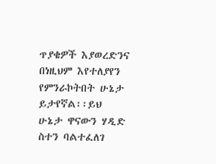ጥያቄዎች እያወረድንና በነዚህም እየተለያየን የምንራኮትበት ሁኔታ ይታየኛል፡፡ይህ ሁኔታ ዋናውን ሃዲድ ስተን ባልተፈለገ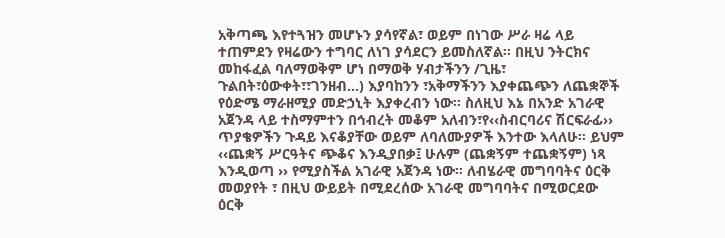አቅጣጫ እየተጓዝን መሆኑን ያሳየኛል፣ ወይም በነገው ሥራ ዛሬ ላይ ተጠምደን የዛሬውን ተግባር ለነገ ያሳደርን ይመስለኛል፡፡ በዚህ ንትርክና መከፋፈል ባለማወቅም ሆነ በማወቅ ሃብታችንን /ጊዜ፣ ጉልበት፣ዕውቀት፣፣ገንዘብ…) እያባከንን ፣አቅማችንን እያቀጨጭን ለጨቋኞች የዕድሜ ማራዘሚያ መድኃኒት እያቀረብን ነው፡፡ ስለዚህ እኔ በአንድ አገራዊ አጀንዳ ላይ ተስማምተን በኅብረት መቆም አለብን፣የ‹‹ስብርባሪና ሽርፍራፊ›› ጥያቄዎችን ጉዳይ እናቆያቸው ወይም ለባለሙያዎች እንተው እላለሁ፡፡ ይህም ‹‹ጨቋኝ ሥርዓትና ጭቆና እንዲያበቃ፤ ሁሉም (ጨቋኝም ተጨቋኝም) ነጻ እንዲወጣ ›› የሚያስችል አገራዊ አጀንዳ ነው፡፡ ለብሄራዊ መግባባትና ዕርቅ መወያየት ፣ በዚህ ውይይት በሚደረሰው አገራዊ መግባባትና በሚወርደው ዕርቅ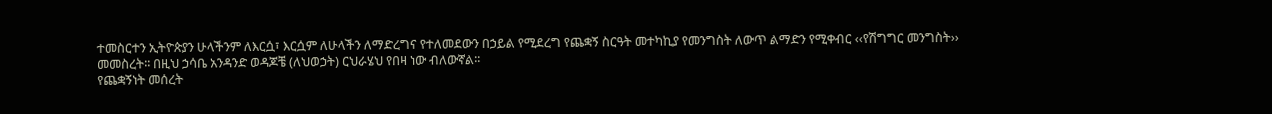ተመስርተን ኢትዮጵያን ሁላችንም ለእርሷ፣ እርሷም ለሁላችን ለማድረግና የተለመደውን በኃይል የሚደረግ የጨቋኝ ስርዓት መተካኪያ የመንግስት ለውጥ ልማድን የሚቀብር ‹‹የሽግግር መንግስት›› መመስረት፡፡ በዚህ ኃሳቤ አንዳንድ ወዳጆቼ (ለህወኃት) ርህራሄህ የበዛ ነው ብለውኛል፡፡
የጨቋኝነት መሰረት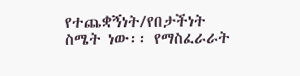የተጨቋኝነት/የበታችነት ስሜት ነው፡፡ የማስፈራራት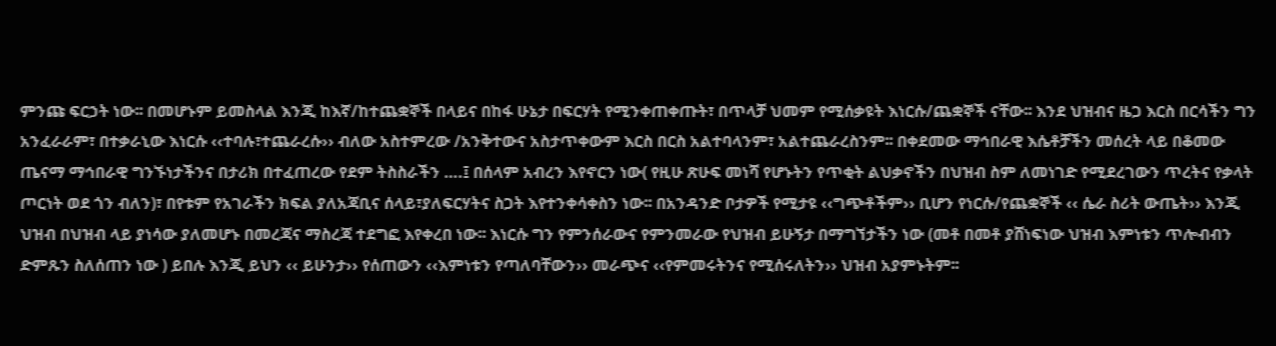ምንጩ ፍርኃት ነው፡፡ በመሆኑም ይመስላል እንጂ ከእኛ/ከተጨቋኞች በላይና በከፋ ሁኔታ በፍርሃት የሚንቀጠቀጡት፣ በጥላቻ ህመም የሚሰቃዩት እነርሱ/ጨቋኞች ናቸው፡፡ እንደ ህዝብና ዜጋ እርስ በርሳችን ግን አንፈራራም፣ በተቃራኒው እነርሱ ‹‹ተባሉ፣ተጨራረሱ›› ብለው አስተምረው /አንቅተውና አስታጥቀውም እርስ በርስ አልተባላንም፣ አልተጨራረስንም፡፡ በቀደመው ማኅበራዊ እሴቶቻችን መሰረት ላይ በቆመው ጤናማ ማኅበራዊ ግንኙነታችንና በታሪክ በተፈጠረው የደም ትስስራችን ….፤ በሰላም አብረን እየኖርን ነው( የዚሁ ጽሁፍ መነሻ የሆኑትን የጥቂት ልህቃኖችን በህዝብ ስም ለመነገድ የሚደረገውን ጥረትና የቃላት ጦርነት ወደ ጎን ብለን)፣ በየቱም የአገራችን ክፍል ያለአጃቢና ሰላይ፣ያለፍርሃትና ስጋት እየተንቀሳቀስን ነው፡፡ በአንዳንድ ቦታዎች የሚታዩ ‹‹ግጭቶችም›› ቢሆን የነርሱ/የጨቋኞች ‹‹ ሴራ ስሪት ውጤት›› እንጂ ህዝብ በህዝብ ላይ ያነሳው ያለመሆኑ በመረጃና ማስረጃ ተደግፎ እየቀረበ ነው፡፡ እነርሱ ግን የምንሰራውና የምንመራው የህዝብ ይሁኝታ በማግኘታችን ነው (መቶ በመቶ ያሸነፍነው ህዝብ እምነቱን ጥሎብብን ድምጹን ስለሰጠን ነው ) ይበሉ እንጂ ይህን ‹‹ ይሁንታ›› የሰጠውን ‹‹እምነቱን የጣለባቸውን›› መራጭና ‹‹የምመሩትንና የሚሰሩለትን›› ህዝብ አያምኑትም፡፡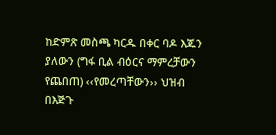ከድምጽ መስጫ ካርዱ በቀር ባዶ እጁን ያለውን (ግፋ ቢል ብዕርና ማምረቻውን የጨበጠ) ‹‹የመረጣቸውን›› ህዝብ በእጅጉ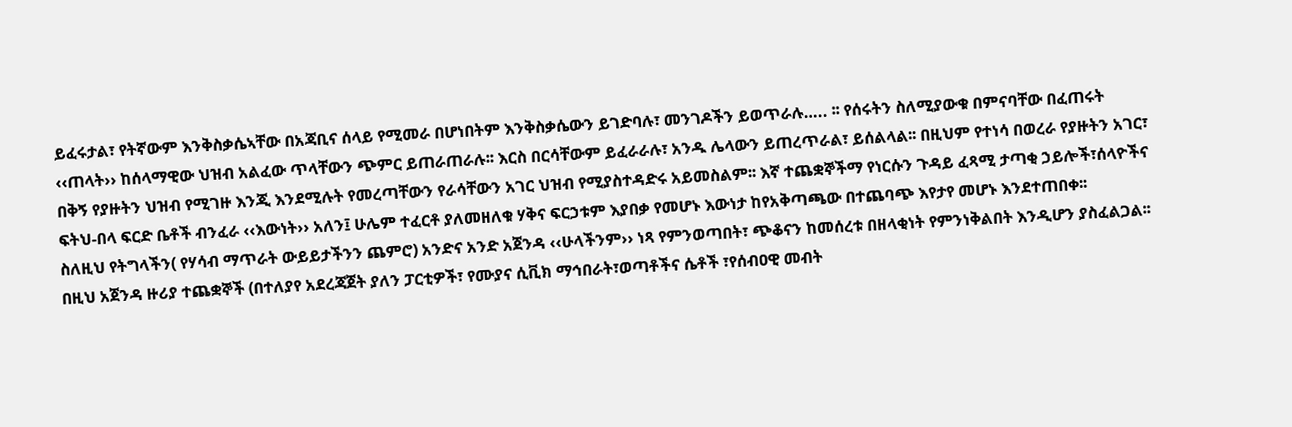ይፈሩታል፣ የትኛውም እንቅስቃሴኣቸው በአጃቢና ሰላይ የሚመራ በሆነበትም እንቅስቃሴውን ይገድባሉ፣ መንገዶችን ይወጥራሉ….. ፡፡ የሰሩትን ስለሚያውቁ በምናባቸው በፈጠሩት ‹‹ጠላት›› ከሰላማዊው ህዝብ አልፈው ጥላቸውን ጭምር ይጠራጠራሉ፡፡ እርስ በርሳቸውም ይፈራራሉ፣ አንዱ ሌላውን ይጠረጥራል፣ ይሰልላል፡፡ በዚህም የተነሳ በወረራ የያዙትን አገር፣ በቅኝ የያዙትን ህዝብ የሚገዙ እንጂ እንደሚሉት የመረጣቸውን የራሳቸውን አገር ህዝብ የሚያስተዳድሩ አይመስልም፡፡ እኛ ተጨቋኞችማ የነርሱን ጉዳይ ፈጻሚ ታጣቂ ኃይሎች፣ሰላዮችና ፍትህ-በላ ፍርድ ቤቶች ብንፈራ ‹‹እውነት›› አለን፤ ሁሌም ተፈርቶ ያለመዘለቁ ሃቅና ፍርኃቱም እያበቃ የመሆኑ እውነታ ከየአቅጣጫው በተጨባጭ እየታየ መሆኑ እንደተጠበቀ፡፡
ስለዚህ የትግላችን( የሃሳብ ማጥራት ውይይታችንን ጨምሮ) አንድና አንድ አጀንዳ ‹‹ሁላችንም›› ነጻ የምንወጣበት፣ ጭቆናን ከመሰረቱ በዘላቂነት የምንነቅልበት እንዲሆን ያስፈልጋል፡፡ በዚህ አጀንዳ ዙሪያ ተጨቋኞች (በተለያየ አደረጃጀት ያለን ፓርቲዎች፣ የሙያና ሲቪክ ማኅበራት፣ወጣቶችና ሴቶች ፣የሰብዐዊ መብት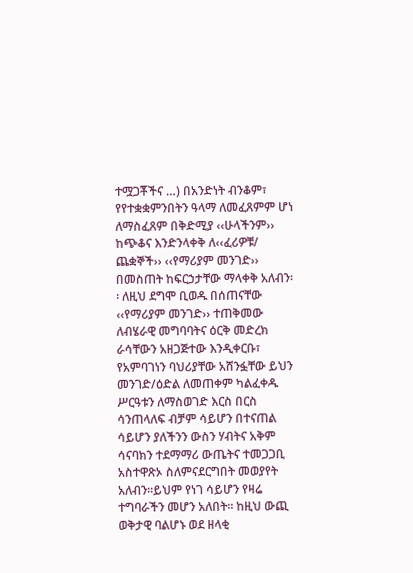ተሟጋቾችና …) በአንድነት ብንቆም፣ የየተቋቋምንበትን ዓላማ ለመፈጸምም ሆነ ለማስፈጸም በቅድሚያ ‹‹ሁላችንም›› ከጭቆና እንድንላቀቅ ለ‹‹ፈሪዎቹ/ ጨቋኞች›› ‹‹የማሪያም መንገድ›› በመስጠት ከፍርኃታቸው ማላቀቅ አለብን፡፡ ለዚህ ደግሞ ቢወዱ በሰጠናቸው ‹‹የማሪያም መንገድ›› ተጠቅመው ለብሄራዊ መግባባትና ዕርቅ መድረክ ራሳቸውን አዘጋጅተው እንዲቀርቡ፣ የአምባገነን ባህሪያቸው አሸንፏቸው ይህን መንገድ/ዕድል ለመጠቀም ካልፈቀዱ ሥርዓቱን ለማስወገድ እርስ በርስ ሳንጠላለፍ ብቻም ሳይሆን በተናጠል ሳይሆን ያለችንን ውስን ሃብትና አቅም ሳናባክን ተደማማሪ ውጤትና ተመጋጋቢ አስተዋጽኦ ስለምናደርግበት መወያየት አለብን፡፡ይህም የነገ ሳይሆን የዛሬ ተግባራችን መሆን አለበት፡፡ ከዚህ ውጪ ወቅታዊ ባልሆኑ ወደ ዘላቂ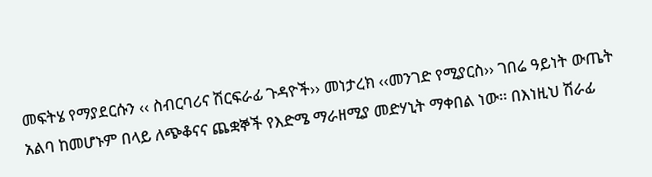መፍትሄ የማያደርሱን ‹‹ ስብርባሪና ሽርፍራፊ ጉዳዮች›› መነታረክ ‹‹መንገድ የሚያርስ›› ገበሬ ዓይነት ውጤት አልባ ከመሆኑም በላይ ለጭቆናና ጨቋኞች የእድሜ ማራዘሚያ መድሃኒት ማቀበል ነው፡፡ በእነዚህ ሽራፊ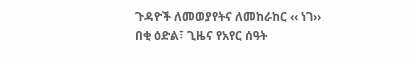ጉዳዮች ለመወያየትና ለመከራከር ‹‹ ነገ›› በቂ ዕድል፣ ጊዜና የአየር ሰዓት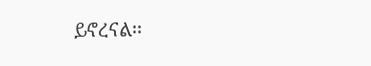ይኖረናል፡፡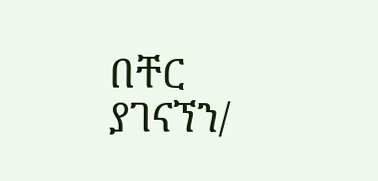በቸር ያገናኘን/